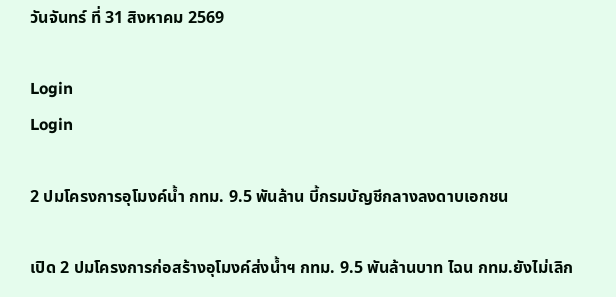วันจันทร์ ที่ 31 สิงหาคม 2569

Login
Login

2 ปมโครงการอุโมงค์น้ำ กทม. 9.5 พันล้าน บี้กรมบัญชีกลางลงดาบเอกชน

เปิด 2 ปมโครงการก่อสร้างอุโมงค์ส่งน้ำฯ กทม. 9.5 พันล้านบาท ไฉน กทม.ยังไม่เลิก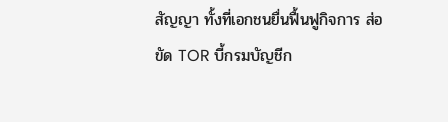สัญญา ทั้งที่เอกชนยื่นฟื้นฟูกิจการ ส่อขัด TOR บี้กรมบัญชีก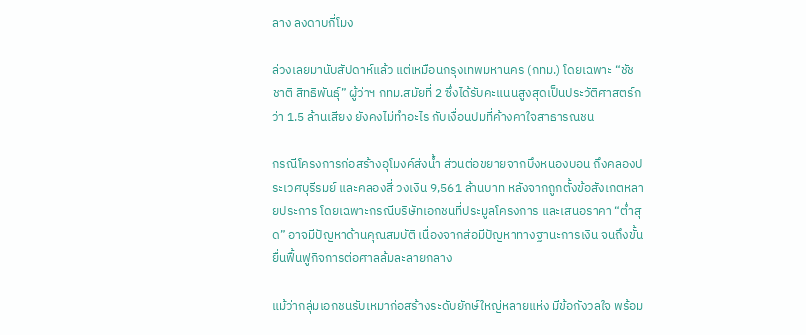ลาง ลงดาบกี่โมง

ล่วงเลยมานับสัปดาห์แล้ว แต่เหมือนกรุงเทพมหานคร (กทม.) โดยเฉพาะ “ชัชชาติ สิทธิพันธุ์” ผู้ว่าฯ กทม.สมัยที่ 2 ซึ่งได้รับคะแนนสูงสุดเป็นประวัติศาสตร์กว่า 1.5 ล้านเสียง ยังคงไม่ทำอะไร กับเงื่อนปมที่ค้างคาใจสาธารณชน

กรณีโครงการก่อสร้างอุโมงค์ส่งน้ำ ส่วนต่อขยายจากบึงหนองบอน ถึงคลองประเวศบุรีรมย์ และคลองสี่ วงเงิน 9,561 ล้านบาท หลังจากถูกตั้งข้อสังเกตหลายประการ โดยเฉพาะกรณีบริษัทเอกชนที่ประมูลโครงการ และเสนอราคา “ต่ำสุด” อาจมีปัญหาด้านคุณสมบัติ เนื่องจากส่อมีปัญหาทางฐานะการเงิน จนถึงขั้นยื่นฟื้นฟูกิจการต่อศาลล้มละลายกลาง

แม้ว่ากลุ่มเอกชนรับเหมาก่อสร้างระดับยักษ์ใหญ่หลายแห่ง มีข้อกังวลใจ พร้อม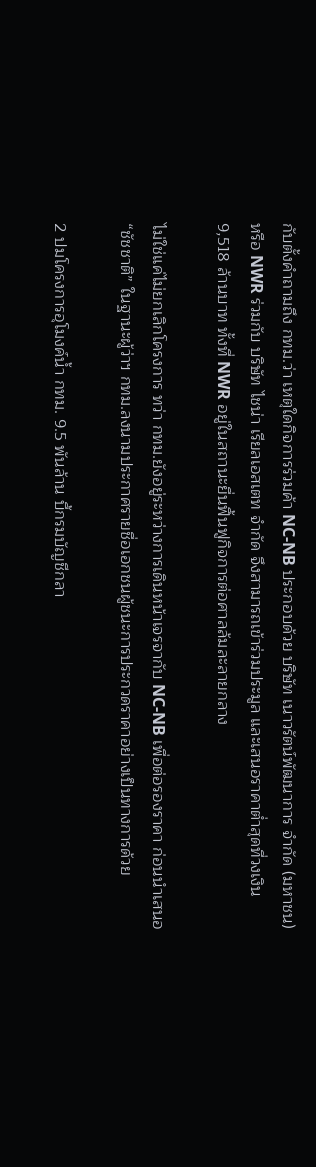กับตั้งคำถามถึง กทม.ว่า เหตุใดกิจการร่วมค้า NC-NB ประกอบด้วย บริษัท เนาวรัตน์พัฒนาการ จำกัด (มหาชน) หรือ NWR ร่วมกับ บริษัท ไชน่า เรียลเอสเตท จำกัด จึงสามารถเข้าร่วมประมูล และเสนอราคาต่ำสุดที่วงเงิน 9,518 ล้านบาท ทั้งที่ NWR อยู่ในสถานะยื่นฟื้นฟูกิจการต่อศาลล้มละลายกลาง

ไม่ใช่แค่ไม่ยกเลิกโครงการ ทว่า กทม.ยังอยู่ระหว่างการเดินหน้าเจรจากับ NC-NB เพื่อต่อรองราคา ก่อนนำเสนอ “ชัชชาติ” ในฐานะผู้ว่าฯ กทม.ลงนามประกาศรายชื่อเอกชนผู้ชนะการประกวดราคาอย่างเป็นทางการด้วย

2 ปมโครงการอุโมงค์น้ำ กทม. 9.5 พันล้าน บี้กรมบัญชีกลา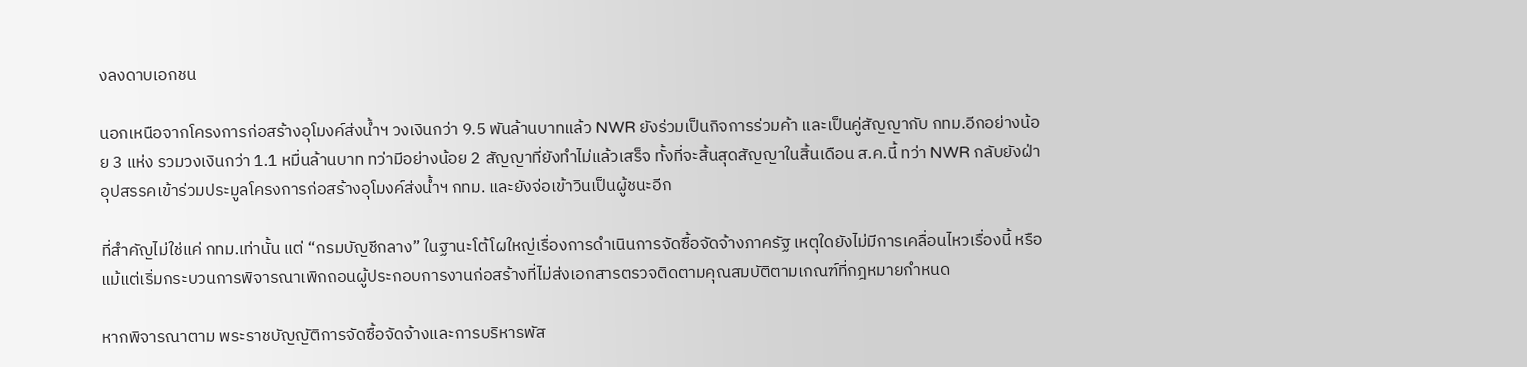งลงดาบเอกชน

นอกเหนือจากโครงการก่อสร้างอุโมงค์ส่งน้ำฯ วงเงินกว่า 9.5 พันล้านบาทแล้ว NWR ยังร่วมเป็นกิจการร่วมค้า และเป็นคู่สัญญากับ กทม.อีกอย่างน้อย 3 แห่ง รวมวงเงินกว่า 1.1 หมื่นล้านบาท ทว่ามีอย่างน้อย 2 สัญญาที่ยังทำไม่แล้วเสร็จ ทั้งที่จะสิ้นสุดสัญญาในสิ้นเดือน ส.ค.นี้ ทว่า NWR กลับยังฝ่าอุปสรรคเข้าร่วมประมูลโครงการก่อสร้างอุโมงค์ส่งน้ำฯ กทม. และยังจ่อเข้าวินเป็นผู้ชนะอีก

ที่สำคัญไม่ใช่แค่ กทม.เท่านั้น แต่ “กรมบัญชีกลาง” ในฐานะโต้โผใหญ่เรื่องการดำเนินการจัดซื้อจัดจ้างภาครัฐ เหตุใดยังไม่มีการเคลื่อนไหวเรื่องนี้ หรือแม้แต่เริ่มกระบวนการพิจารณาเพิกถอนผู้ประกอบการงานก่อสร้างที่ไม่ส่งเอกสารตรวจติดตามคุณสมบัติตามเกณฑ์ที่กฎหมายกำหนด

หากพิจารณาตาม พระราชบัญญัติการจัดซื้อจัดจ้างและการบริหารพัส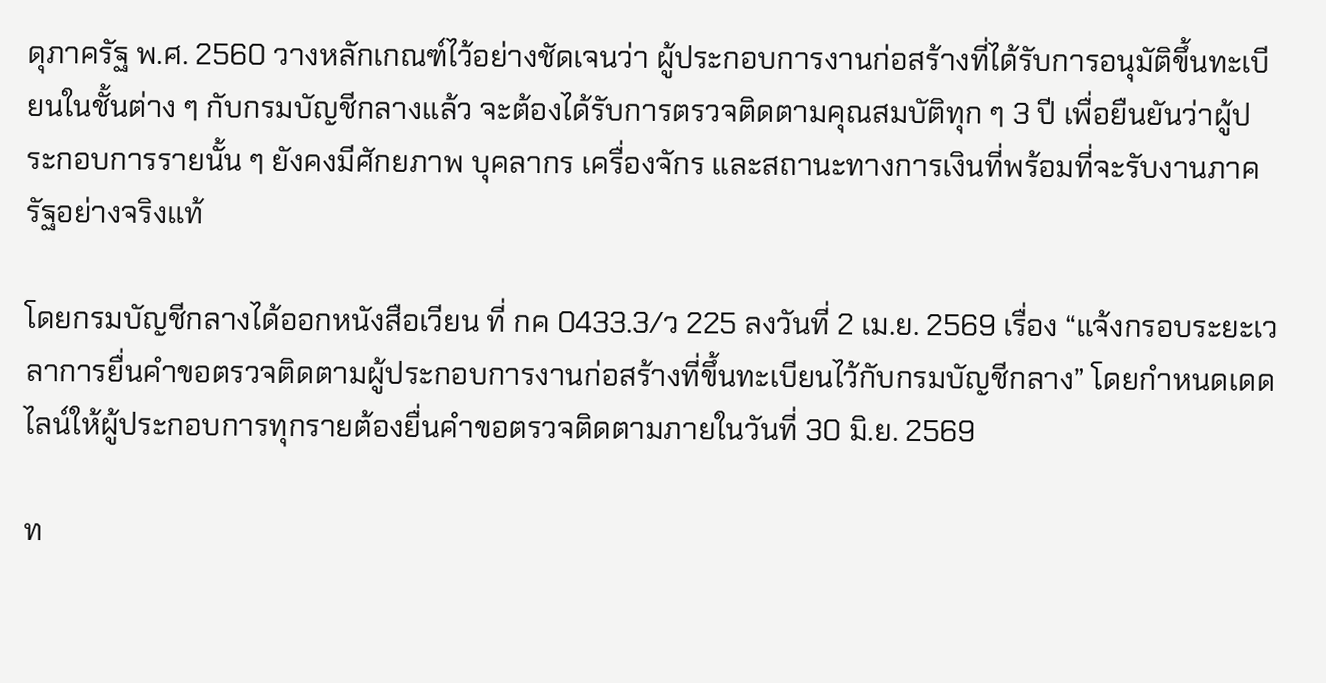ดุภาครัฐ พ.ศ. 2560 วางหลักเกณฑ์ไว้อย่างชัดเจนว่า ผู้ประกอบการงานก่อสร้างที่ได้รับการอนุมัติขึ้นทะเบียนในชั้นต่าง ๆ กับกรมบัญชีกลางแล้ว จะต้องได้รับการตรวจติดตามคุณสมบัติทุก ๆ 3 ปี เพื่อยืนยันว่าผู้ประกอบการรายนั้น ๆ ยังคงมีศักยภาพ บุคลากร เครื่องจักร และสถานะทางการเงินที่พร้อมที่จะรับงานภาครัฐอย่างจริงแท้

โดยกรมบัญชีกลางได้ออกหนังสือเวียน ที่ กค 0433.3/ว 225 ลงวันที่ 2 เม.ย. 2569 เรื่อง “แจ้งกรอบระยะเวลาการยื่นคำขอตรวจติดตามผู้ประกอบการงานก่อสร้างที่ขึ้นทะเบียนไว้กับกรมบัญชีกลาง” โดยกำหนดเดดไลน์ให้ผู้ประกอบการทุกรายต้องยื่นคำขอตรวจติดตามภายในวันที่ 30 มิ.ย. 2569

ท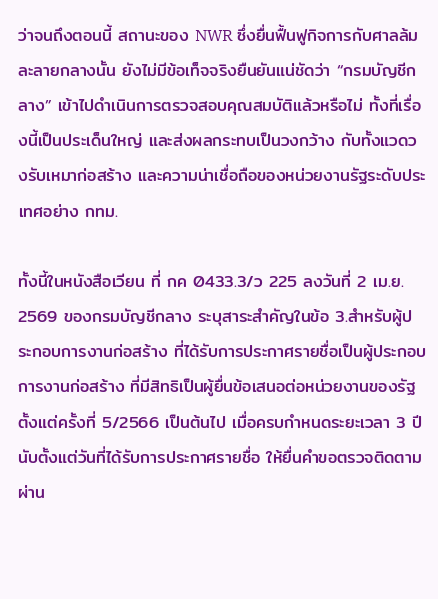ว่าจนถึงตอนนี้ สถานะของ NWR ซึ่งยื่นฟื้นฟูกิจการกับศาลล้มละลายกลางนั้น ยังไม่มีข้อเท็จจริงยืนยันแน่ชัดว่า “กรมบัญชีกลาง” เข้าไปดำเนินการตรวจสอบคุณสมบัติแล้วหรือไม่ ทั้งที่เรื่องนี้เป็นประเด็นใหญ่ และส่งผลกระทบเป็นวงกว้าง กับทั้งแวดวงรับเหมาก่อสร้าง และความน่าเชื่อถือของหน่วยงานรัฐระดับประเทศอย่าง กทม.

ทั้งนี้ในหนังสือเวียน ที่ กค 0433.3/ว 225 ลงวันที่ 2 เม.ย. 2569 ของกรมบัญชีกลาง ระบุสาระสำคัญในข้อ 3.สำหรับผู้ประกอบการงานก่อสร้าง ที่ได้รับการประกาศรายชื่อเป็นผู้ประกอบการงานก่อสร้าง ที่มีสิทธิเป็นผู้ยื่นข้อเสนอต่อหน่วยงานของรัฐ ตั้งแต่ครั้งที่ 5/2566 เป็นต้นไป เมื่อครบกำหนดระยะเวลา 3 ปี นับตั้งแต่วันที่ได้รับการประกาศรายชื่อ ให้ยื่นคำขอตรวจติดตาม ผ่าน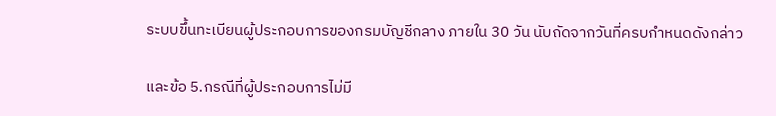ระบบขึ้นทะเบียนผู้ประกอบการของกรมบัญชีกลาง ภายใน 30 วัน นับถัดจากวันที่ครบกำหนดดังกล่าว

และข้อ 5.กรณีที่ผู้ประกอบการไม่มี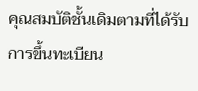คุณสมบัติชั้นเดิมตามที่ได้รับการขึ้นทะเบียน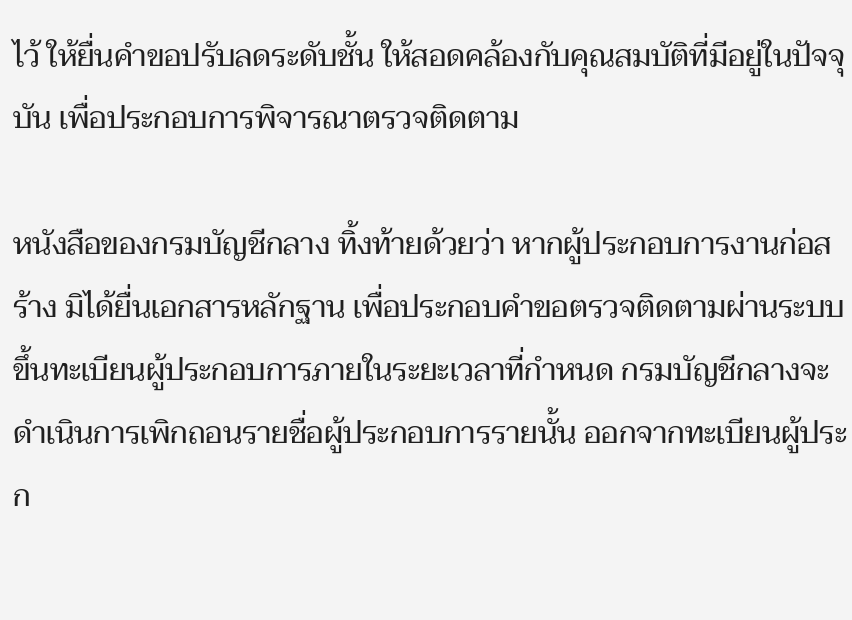ไว้ ให้ยื่นคำขอปรับลดระดับชั้น ให้สอดคล้องกับคุณสมบัติที่มีอยู่ในปัจจุบัน เพื่อประกอบการพิจารณาตรวจติดตาม

หนังสือของกรมบัญชีกลาง ทิ้งท้ายด้วยว่า หากผู้ประกอบการงานก่อสร้าง มิได้ยื่นเอกสารหลักฐาน เพื่อประกอบคำขอตรวจติดตามผ่านระบบขึ้นทะเบียนผู้ประกอบการภายในระยะเวลาที่กำหนด กรมบัญชีกลางจะดำเนินการเพิกถอนรายชื่อผู้ประกอบการรายนั้น ออกจากทะเบียนผู้ประก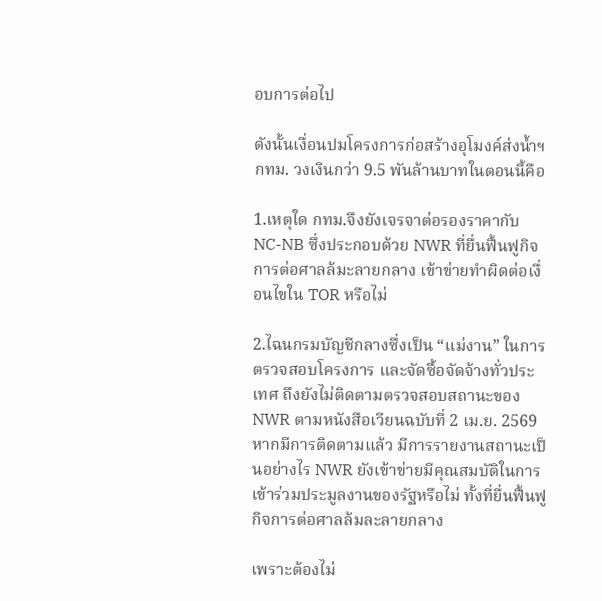อบการต่อไป

ดังนั้นเงื่อนปมโครงการก่อสร้างอุโมงค์ส่งน้ำฯ กทม. วงเงินกว่า 9.5 พันล้านบาทในตอนนี้คือ

1.เหตุใด กทม.จึงยังเจรจาต่อรองราคากับ NC-NB ซึ่งประกอบด้วย NWR ที่ยื่นฟื้นฟูกิจการต่อศาลล้มะลายกลาง เข้าข่ายทำผิดต่อเงื่อนไขใน TOR หรือไม่

2.ไฉนกรมบัญชีกลางซึ่งเป็น “แม่งาน” ในการตรวจสอบโครงการ และจัดซื้อจัดจ้างทั่วประเทศ ถึงยังไม่ติดตามตรวจสอบสถานะของ NWR ตามหนังสือเวียนฉบับที่ 2 เม.ย. 2569 หากมีการติดตามแล้ว มีการรายงานสถานะเป็นอย่างไร NWR ยังเข้าข่ายมีคุณสมบัติในการเข้าร่วมประมูลงานของรัฐหรือไม่ ทั้งที่ยื่นฟื้นฟูกิจการต่อศาลล้มละลายกลาง

เพราะต้องไม่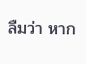ลืมว่า หาก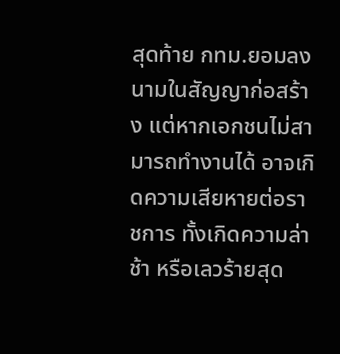สุดท้าย กทม.ยอมลงนามในสัญญาก่อสร้าง แต่หากเอกชนไม่สามารถทำงานได้ อาจเกิดความเสียหายต่อราชการ ทั้งเกิดความล่าช้า หรือเลวร้ายสุด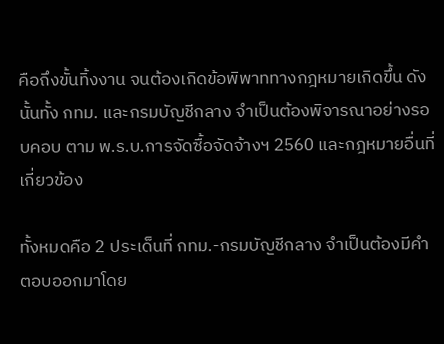คือถึงขั้นทิ้งงาน จนต้องเกิดข้อพิพาททางกฎหมายเกิดขึ้น ดังนั้นทั้ง กทม. และกรมบัญชีกลาง จำเป็นต้องพิจารณาอย่างรอบคอบ ตาม พ.ร.บ.การจัดซื้อจัดจ้างฯ 2560 และกฎหมายอื่นที่เกี่ยวข้อง

ทั้งหมดคือ 2 ประเด็นที่ กทม.-กรมบัญชีกลาง จำเป็นต้องมีคำตอบออกมาโดย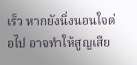เร็ว หากยังนิ่งนอนใจต่อไป อาจทำให้สูญเสีย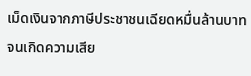เม็ดเงินจากภาษีประชาชนเฉียดหมื่นล้านบาท จนเกิดความเสีย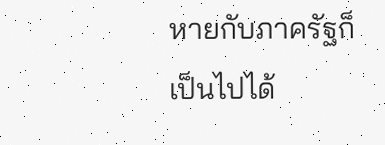หายกับภาครัฐก็เป็นไปได้